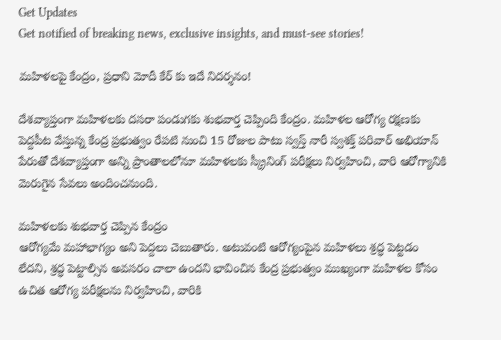Get Updates
Get notified of breaking news, exclusive insights, and must-see stories!

మహిళలపై కేంద్రం, ప్రధాని మోదీ కేర్ కు ఇదే నిదర్శనం!

దేశవ్యాప్తంగా మహిళలకు దసరా పండుగకు శుభవార్త చెప్పింది కేంద్రం. మహిళల ఆరోగ్య రక్షణకు పెద్దపీట వేస్తున్న కేంద్ర ప్రభుత్వం రేపటి నుంచి 15 రోజుల పాటు స్వస్త్ నారీ స్వశక్త్ పరివార్ అభియాన్ పేరుతో దేశవ్యాప్తంగా అన్ని ప్రాంతాలలోనూ మహిళలకు స్క్రీనింగ్ పరీక్షలు నిర్వహించి, వారి ఆరోగ్యానికి మెరుగైన సేవలు అందించనుంది.

మహిళలకు శుభవార్త చెప్పిన కేంద్రం
ఆరోగ్యమే మహాభాగ్యం అని పెద్దలు చెబుతారు. అటువంటి ఆరోగ్యంపైన మహిళలు శ్రద్ధ పెట్టడం లేదని, శ్రద్ధ పెట్టాల్సిన అవసరం చాలా ఉందని భావించిన కేంద్ర ప్రభుత్వం ముఖ్యంగా మహిళల కోసం ఉచిత ఆరోగ్య పరీక్షలను నిర్వహించి, వారికి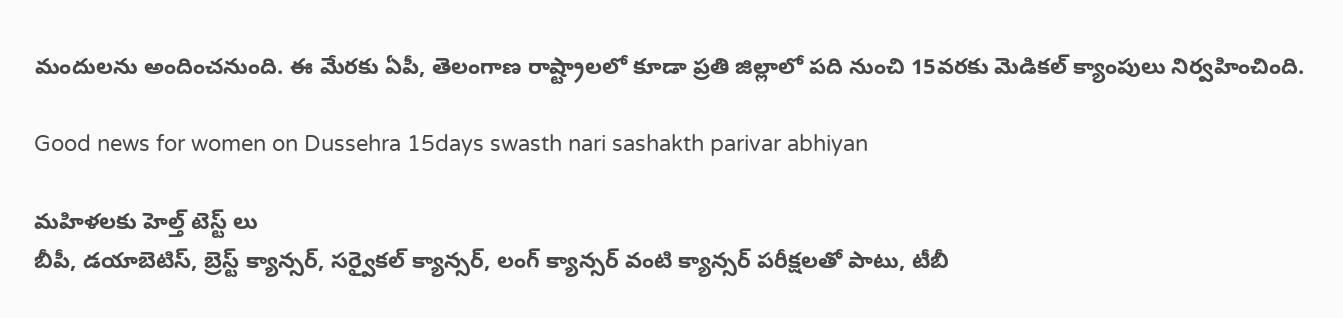మందులను అందించనుంది. ఈ మేరకు ఏపీ, తెలంగాణ రాష్ట్రాలలో కూడా ప్రతి జిల్లాలో పది నుంచి 15వరకు మెడికల్ క్యాంపులు నిర్వహించింది.

Good news for women on Dussehra 15days swasth nari sashakth parivar abhiyan

మహిళలకు హెల్త్ టెస్ట్ లు
బీపీ, డయాబెటిస్, బ్రెస్ట్ క్యాన్సర్, సర్వైకల్ క్యాన్సర్, లంగ్ క్యాన్సర్ వంటి క్యాన్సర్ పరీక్షలతో పాటు, టీబీ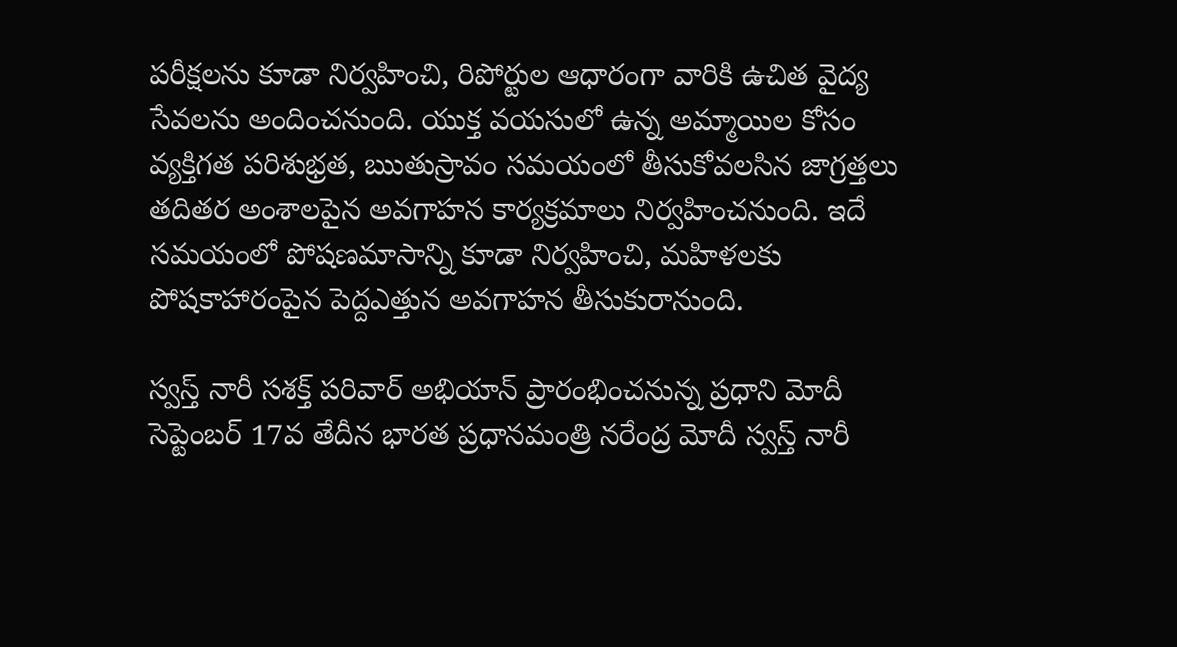పరీక్షలను కూడా నిర్వహించి, రిపోర్టుల ఆధారంగా వారికి ఉచిత వైద్య సేవలను అందించనుంది. యుక్త వయసులో ఉన్న అమ్మాయిల కోసం వ్యక్తిగత పరిశుభ్రత, ఋతుస్రావం సమయంలో తీసుకోవలసిన జాగ్రత్తలు తదితర అంశాలపైన అవగాహన కార్యక్రమాలు నిర్వహించనుంది. ఇదే సమయంలో పోషణమాసాన్ని కూడా నిర్వహించి, మహిళలకు పోషకాహారంపైన పెద్దఎత్తున అవగాహన తీసుకురానుంది.

స్వస్త్ నారీ సశక్త్ పరివార్ అభియాన్‌ ప్రారంభించనున్న ప్రధాని మోదీ
సెప్టెంబర్ 17వ తేదీన భారత ప్రధానమంత్రి నరేంద్ర మోదీ స్వస్త్ నారీ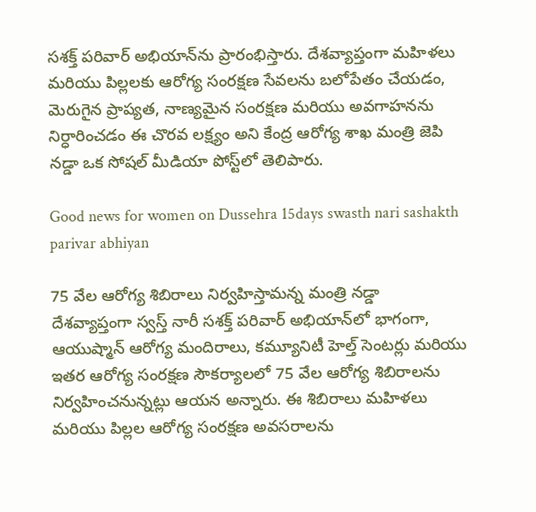సశక్త్ పరివార్ అభియాన్‌ను ప్రారంభిస్తారు. దేశవ్యాప్తంగా మహిళలు మరియు పిల్లలకు ఆరోగ్య సంరక్షణ సేవలను బలోపేతం చేయడం, మెరుగైన ప్రాప్యత, నాణ్యమైన సంరక్షణ మరియు అవగాహనను నిర్ధారించడం ఈ చొరవ లక్ష్యం అని కేంద్ర ఆరోగ్య శాఖ మంత్రి జెపి నడ్డా ఒక సోషల్ మీడియా పోస్ట్‌లో తెలిపారు.

Good news for women on Dussehra 15days swasth nari sashakth parivar abhiyan

75 వేల ఆరోగ్య శిబిరాలు నిర్వహిస్తామన్న మంత్రి నడ్డా
దేశవ్యాప్తంగా స్వస్త్ నారీ సశక్త్ పరివార్ అభియాన్‌లో భాగంగా, ఆయుష్మాన్ ఆరోగ్య మందిరాలు, కమ్యూనిటీ హెల్త్ సెంటర్లు మరియు ఇతర ఆరోగ్య సంరక్షణ సౌకర్యాలలో 75 వేల ఆరోగ్య శిబిరాలను నిర్వహించనున్నట్లు ఆయన అన్నారు. ఈ శిబిరాలు మహిళలు మరియు పిల్లల ఆరోగ్య సంరక్షణ అవసరాలను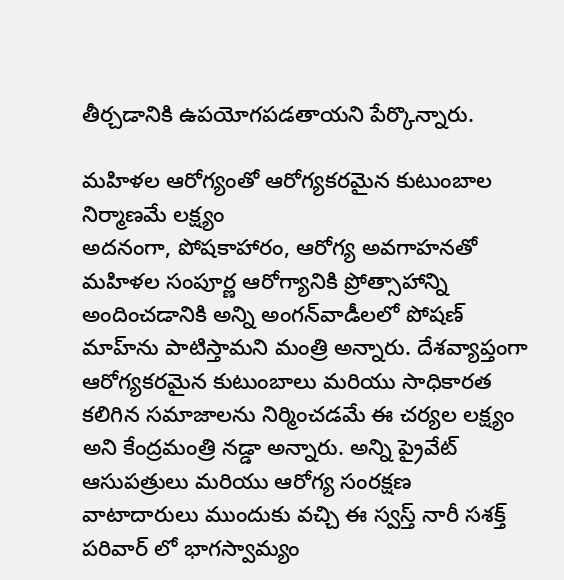తీర్చడానికి ఉపయోగపడతాయని పేర్కొన్నారు.

మహిళల ఆరోగ్యంతో ఆరోగ్యకరమైన కుటుంబాల నిర్మాణమే లక్ష్యం
అదనంగా, పోషకాహారం, ఆరోగ్య అవగాహనతో మహిళల సంపూర్ణ ఆరోగ్యానికి ప్రోత్సాహాన్ని అందించడానికి అన్ని అంగన్‌వాడీలలో పోషణ్ మాహ్‌ను పాటిస్తామని మంత్రి అన్నారు. దేశవ్యాప్తంగా ఆరోగ్యకరమైన కుటుంబాలు మరియు సాధికారత కలిగిన సమాజాలను నిర్మించడమే ఈ చర్యల లక్ష్యం అని కేంద్రమంత్రి నడ్డా అన్నారు. అన్ని ప్రైవేట్ ఆసుపత్రులు మరియు ఆరోగ్య సంరక్షణ వాటాదారులు ముందుకు వచ్చి ఈ స్వస్త్ నారీ సశక్త్ పరివార్ లో భాగస్వామ్యం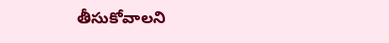తీసుకోవాలని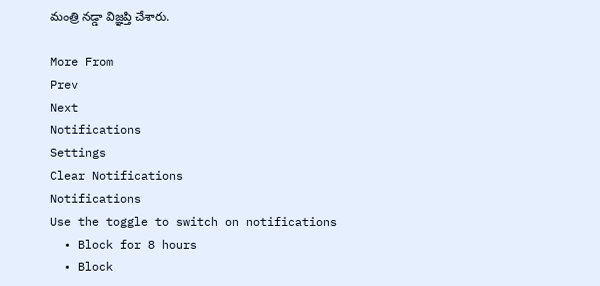మంత్రి నడ్డా విజ్ఞప్తి చేశారు.

More From
Prev
Next
Notifications
Settings
Clear Notifications
Notifications
Use the toggle to switch on notifications
  • Block for 8 hours
  • Block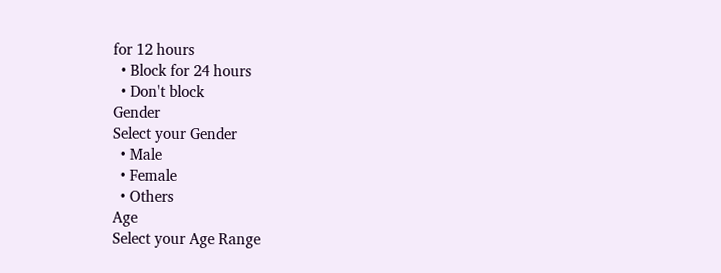for 12 hours
  • Block for 24 hours
  • Don't block
Gender
Select your Gender
  • Male
  • Female
  • Others
Age
Select your Age Range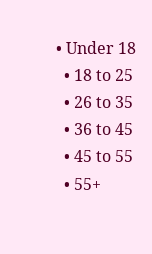• Under 18
  • 18 to 25
  • 26 to 35
  • 36 to 45
  • 45 to 55
  • 55+